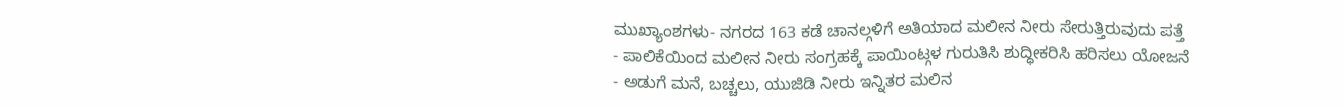ಮುಖ್ಯಾಂಶಗಳು- ನಗರದ 163 ಕಡೆ ಚಾನಲ್ಗಳಿಗೆ ಅತಿಯಾದ ಮಲೀನ ನೀರು ಸೇರುತ್ತಿರುವುದು ಪತ್ತೆ
- ಪಾಲಿಕೆಯಿಂದ ಮಲೀನ ನೀರು ಸಂಗ್ರಹಕ್ಕೆ ಪಾಯಿಂಟ್ಗಳ ಗುರುತಿಸಿ ಶುದ್ಧೀಕರಿಸಿ ಹರಿಸಲು ಯೋಜನೆ
- ಅಡುಗೆ ಮನೆ, ಬಚ್ಚಲು, ಯುಜಿಡಿ ನೀರು ಇನ್ನಿತರ ಮಲಿನ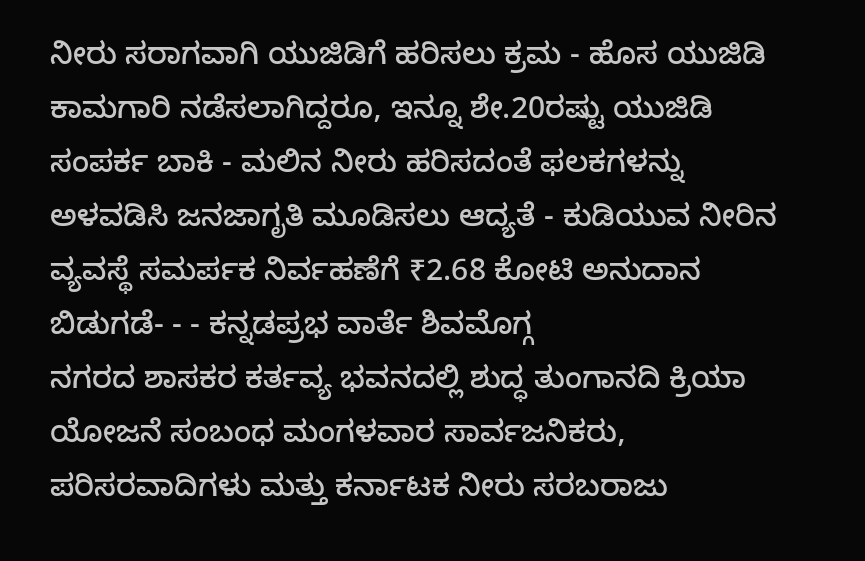ನೀರು ಸರಾಗವಾಗಿ ಯುಜಿಡಿಗೆ ಹರಿಸಲು ಕ್ರಮ - ಹೊಸ ಯುಜಿಡಿ ಕಾಮಗಾರಿ ನಡೆಸಲಾಗಿದ್ದರೂ, ಇನ್ನೂ ಶೇ.20ರಷ್ಟು ಯುಜಿಡಿ ಸಂಪರ್ಕ ಬಾಕಿ - ಮಲಿನ ನೀರು ಹರಿಸದಂತೆ ಫಲಕಗಳನ್ನು ಅಳವಡಿಸಿ ಜನಜಾಗೃತಿ ಮೂಡಿಸಲು ಆದ್ಯತೆ - ಕುಡಿಯುವ ನೀರಿನ ವ್ಯವಸ್ಥೆ ಸಮರ್ಪಕ ನಿರ್ವಹಣೆಗೆ ₹2.68 ಕೋಟಿ ಅನುದಾನ ಬಿಡುಗಡೆ- - - ಕನ್ನಡಪ್ರಭ ವಾರ್ತೆ ಶಿವಮೊಗ್ಗ
ನಗರದ ಶಾಸಕರ ಕರ್ತವ್ಯ ಭವನದಲ್ಲಿ ಶುದ್ಧ ತುಂಗಾನದಿ ಕ್ರಿಯಾ ಯೋಜನೆ ಸಂಬಂಧ ಮಂಗಳವಾರ ಸಾರ್ವಜನಿಕರು, ಪರಿಸರವಾದಿಗಳು ಮತ್ತು ಕರ್ನಾಟಕ ನೀರು ಸರಬರಾಜು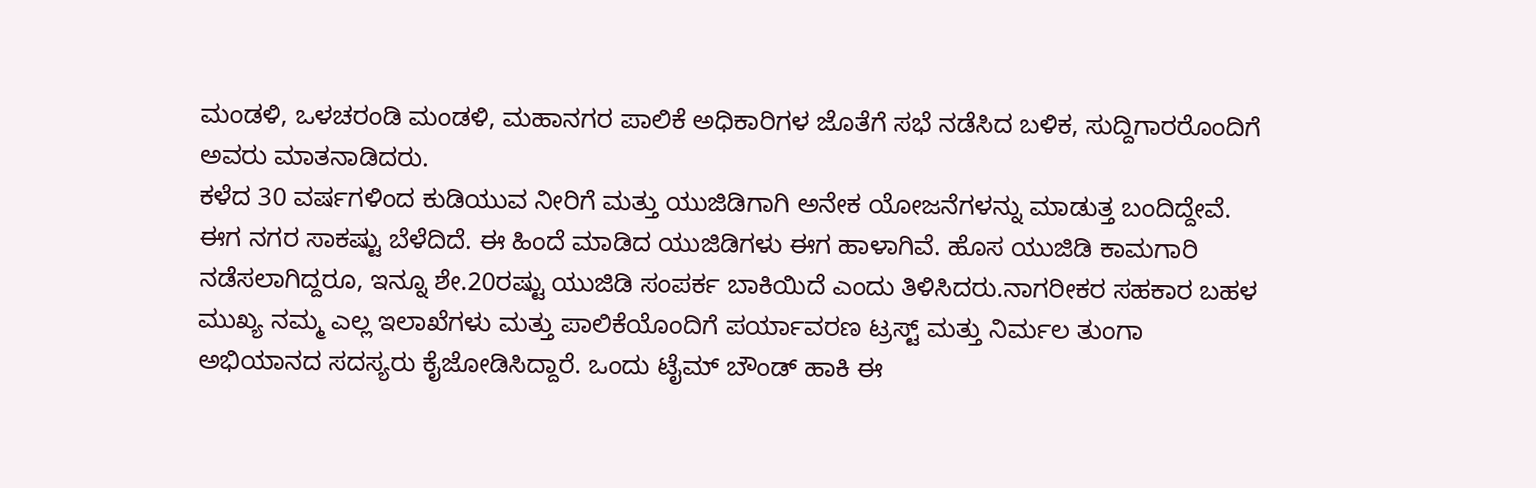ಮಂಡಳಿ, ಒಳಚರಂಡಿ ಮಂಡಳಿ, ಮಹಾನಗರ ಪಾಲಿಕೆ ಅಧಿಕಾರಿಗಳ ಜೊತೆಗೆ ಸಭೆ ನಡೆಸಿದ ಬಳಿಕ, ಸುದ್ದಿಗಾರರೊಂದಿಗೆ ಅವರು ಮಾತನಾಡಿದರು.
ಕಳೆದ 30 ವರ್ಷಗಳಿಂದ ಕುಡಿಯುವ ನೀರಿಗೆ ಮತ್ತು ಯುಜಿಡಿಗಾಗಿ ಅನೇಕ ಯೋಜನೆಗಳನ್ನು ಮಾಡುತ್ತ ಬಂದಿದ್ದೇವೆ. ಈಗ ನಗರ ಸಾಕಷ್ಟು ಬೆಳೆದಿದೆ. ಈ ಹಿಂದೆ ಮಾಡಿದ ಯುಜಿಡಿಗಳು ಈಗ ಹಾಳಾಗಿವೆ. ಹೊಸ ಯುಜಿಡಿ ಕಾಮಗಾರಿ ನಡೆಸಲಾಗಿದ್ದರೂ, ಇನ್ನೂ ಶೇ.20ರಷ್ಟು ಯುಜಿಡಿ ಸಂಪರ್ಕ ಬಾಕಿಯಿದೆ ಎಂದು ತಿಳಿಸಿದರು.ನಾಗರೀಕರ ಸಹಕಾರ ಬಹಳ ಮುಖ್ಯ ನಮ್ಮ ಎಲ್ಲ ಇಲಾಖೆಗಳು ಮತ್ತು ಪಾಲಿಕೆಯೊಂದಿಗೆ ಪರ್ಯಾವರಣ ಟ್ರಸ್ಟ್ ಮತ್ತು ನಿರ್ಮಲ ತುಂಗಾ ಅಭಿಯಾನದ ಸದಸ್ಯರು ಕೈಜೋಡಿಸಿದ್ದಾರೆ. ಒಂದು ಟೈಮ್ ಬೌಂಡ್ ಹಾಕಿ ಈ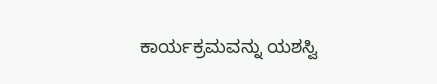ಕಾರ್ಯಕ್ರಮವನ್ನು ಯಶಸ್ವಿ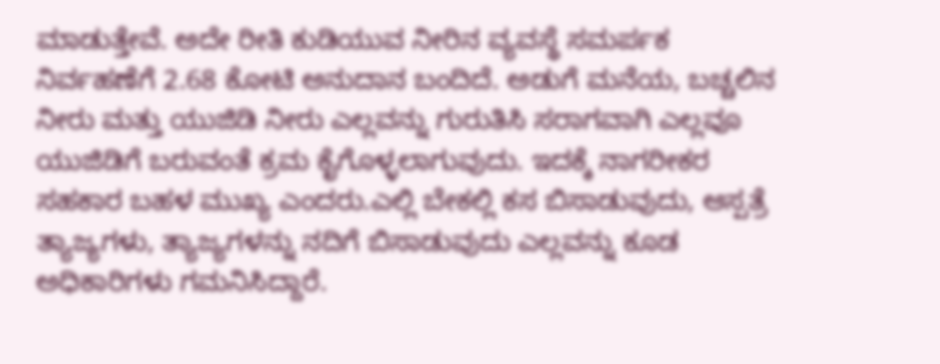ಮಾಡುತ್ತೇವೆ. ಅದೇ ರೀತಿ ಕುಡಿಯುವ ನೀರಿನ ವ್ಯವಸ್ಥೆ ಸಮರ್ಪಕ ನಿರ್ವಹಣೆಗೆ 2.68 ಕೋಟಿ ಅನುದಾನ ಬಂದಿದೆ. ಅಡುಗೆ ಮನೆಯ, ಬಚ್ಚಲಿನ ನೀರು ಮತ್ತು ಯುಜಿಡಿ ನೀರು ಎಲ್ಲವನ್ನು ಗುರುತಿಸಿ ಸರಾಗವಾಗಿ ಎಲ್ಲವೂ ಯುಜಿಡಿಗೆ ಬರುವಂತೆ ಕ್ರಮ ಕೈಗೊಳ್ಳಲಾಗುವುದು. ಇದಕ್ಕೆ ನಾಗರೀಕರ ಸಹಕಾರ ಬಹಳ ಮುಖ್ಯ ಎಂದರು.ಎಲ್ಲಿ ಬೇಕಲ್ಲಿ ಕಸ ಬಿಸಾಡುವುದು, ಆಸ್ಪತ್ರೆ ತ್ಯಾಜ್ಯಗಳು, ತ್ಯಾಜ್ಯಗಳನ್ನು ನದಿಗೆ ಬಿಸಾಡುವುದು ಎಲ್ಲವನ್ನು ಕೂಡ ಅಧಿಕಾರಿಗಳು ಗಮನಿಸಿದ್ದಾರೆ.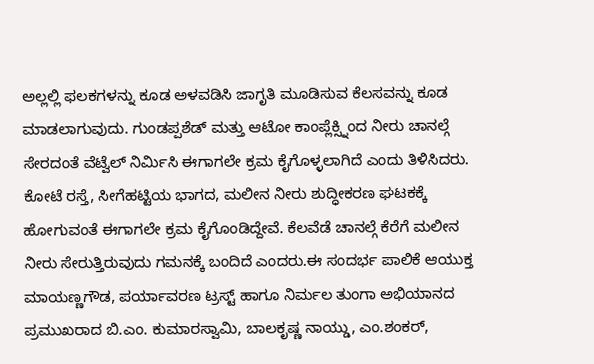ಅಲ್ಲಲ್ಲಿ ಫಲಕಗಳನ್ನು ಕೂಡ ಅಳವಡಿಸಿ ಜಾಗೃತಿ ಮೂಡಿಸುವ ಕೆಲಸವನ್ನು ಕೂಡ ಮಾಡಲಾಗುವುದು. ಗುಂಡಪ್ಪಶೆಡ್ ಮತ್ತು ಆಟೋ ಕಾಂಪ್ಲೆಕ್ಸ್ನಿಂದ ನೀರು ಚಾನಲ್ಗೆ ಸೇರದಂತೆ ವೆಟ್ವೆಲ್ ನಿರ್ಮಿಸಿ ಈಗಾಗಲೇ ಕ್ರಮ ಕೈಗೊಳ್ಳಲಾಗಿದೆ ಎಂದು ತಿಳಿಸಿದರು.
ಕೋಟೆ ರಸ್ತೆ, ಸೀಗೆಹಟ್ಟಿಯ ಭಾಗದ, ಮಲೀನ ನೀರು ಶುದ್ಧೀಕರಣ ಘಟಕಕ್ಕೆ ಹೋಗುವಂತೆ ಈಗಾಗಲೇ ಕ್ರಮ ಕೈಗೊಂಡಿದ್ದೇವೆ. ಕೆಲವೆಡೆ ಚಾನಲ್ಗೆ ಕೆರೆಗೆ ಮಲೀನ ನೀರು ಸೇರುತ್ತಿರುವುದು ಗಮನಕ್ಕೆ ಬಂದಿದೆ ಎಂದರು.ಈ ಸಂದರ್ಭ ಪಾಲಿಕೆ ಆಯುಕ್ತ ಮಾಯಣ್ಣಗೌಡ, ಪರ್ಯಾವರಣ ಟ್ರಸ್ಟ್ ಹಾಗೂ ನಿರ್ಮಲ ತುಂಗಾ ಅಭಿಯಾನದ ಪ್ರಮುಖರಾದ ಬಿ.ಎಂ. ಕುಮಾರಸ್ವಾಮಿ, ಬಾಲಕೃಷ್ಣ ನಾಯ್ಡು, ಎಂ.ಶಂಕರ್,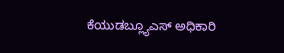ಕೆಯುಡಬ್ಲ್ಯೂಎಸ್ ಅಧಿಕಾರಿ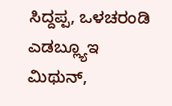ಸಿದ್ದಪ್ಪ, ಒಳಚರಂಡಿ ಎಡಬ್ಲ್ಯೂಇ ಮಿಥುನ್,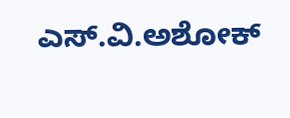ಎಸ್.ವಿ.ಅಶೋಕ್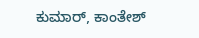ಕುಮಾರ್, ಕಾಂತೇಶ್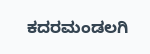ಕದರಮಂಡಲಗಿ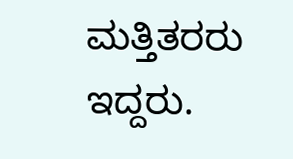ಮತ್ತಿತರರು ಇದ್ದರು.